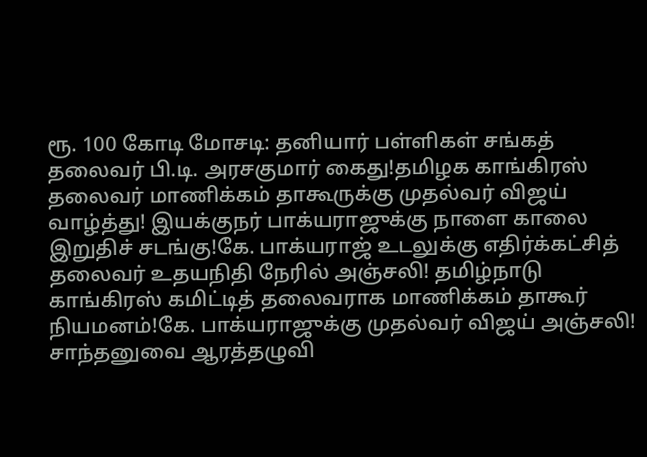ரூ. 100 கோடி மோசடி: தனியார் பள்ளிகள் சங்கத் தலைவர் பி.டி. அரசகுமார் கைது!தமிழக காங்கிரஸ் தலைவர் மாணிக்கம் தாகூருக்கு முதல்வர் விஜய் வாழ்த்து! இயக்குநர் பாக்யராஜுக்கு நாளை காலை இறுதிச் சடங்கு!கே. பாக்யராஜ் உடலுக்கு எதிர்க்கட்சித் தலைவர் உதயநிதி நேரில் அஞ்சலி! தமிழ்நாடு காங்கிரஸ் கமிட்டித் தலைவராக மாணிக்கம் தாகூர் நியமனம்!கே. பாக்யராஜுக்கு முதல்வர் விஜய் அஞ்சலி! சாந்தனுவை ஆரத்தழுவி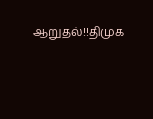ஆறுதல்!!திமுக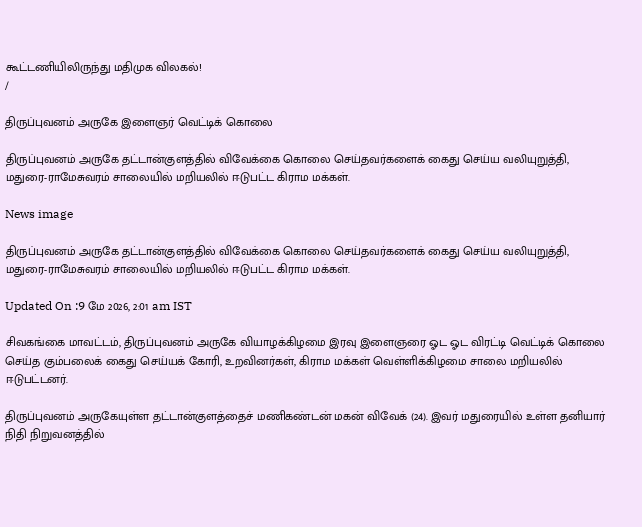கூட்டணியிலிருந்து மதிமுக விலகல்!
/

திருப்புவனம் அருகே இளைஞர் வெட்டிக் கொலை

திருப்புவனம் அருகே தட்டான்குளத்தில் விவேக்கை கொலை செய்தவர்களைக் கைது செய்ய வலியுறுத்தி, மதுரை-ராமேசுவரம் சாலையில் மறியலில் ஈடுபட்ட கிராம மக்கள்.

News image

திருப்புவனம் அருகே தட்டான்குளத்தில் விவேக்கை கொலை செய்தவர்களைக் கைது செய்ய வலியுறுத்தி, மதுரை-ராமேசுவரம் சாலையில் மறியலில் ஈடுபட்ட கிராம மக்கள்.

Updated On :9 மே 2026, 2:01 am IST

சிவகங்கை மாவட்டம், திருப்புவனம் அருகே வியாழக்கிழமை இரவு இளைஞரை ஓட ஓட விரட்டி வெட்டிக் கொலை செய்த கும்பலைக் கைது செய்யக் கோரி, உறவினர்கள், கிராம மக்கள் வெள்ளிக்கிழமை சாலை மறியலில் ஈடுபட்டனர்.

திருப்புவனம் அருகேயுள்ள தட்டான்குளத்தைச் மணிகண்டன் மகன் விவேக் (24). இவர் மதுரையில் உள்ள தனியார் நிதி நிறுவனத்தில்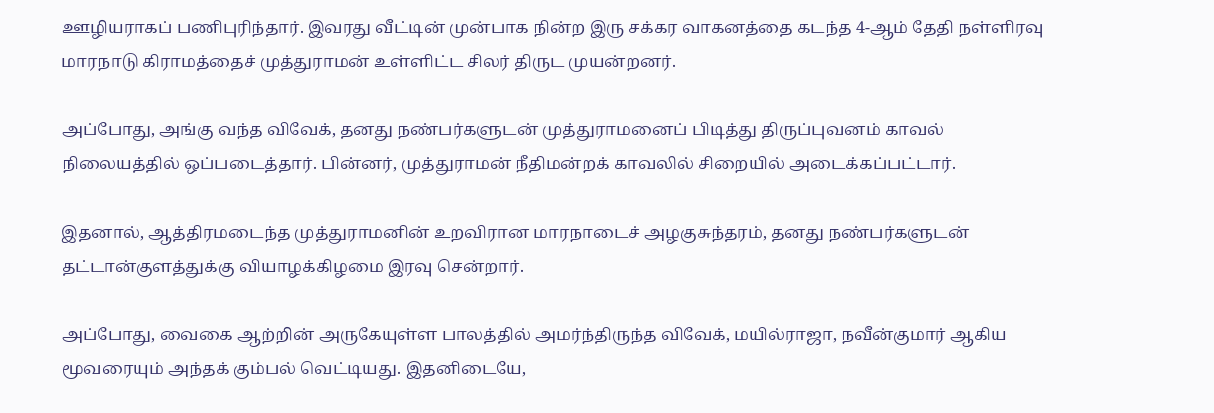ஊழியராகப் பணிபுரிந்தார். இவரது வீட்டின் முன்பாக நின்ற இரு சக்கர வாகனத்தை கடந்த 4-ஆம் தேதி நள்ளிரவு மாரநாடு கிராமத்தைச் முத்துராமன் உள்ளிட்ட சிலர் திருட முயன்றனர்.

அப்போது, அங்கு வந்த விவேக், தனது நண்பர்களுடன் முத்துராமனைப் பிடித்து திருப்புவனம் காவல் நிலையத்தில் ஒப்படைத்தார். பின்னர், முத்துராமன் நீதிமன்றக் காவலில் சிறையில் அடைக்கப்பட்டார்.

இதனால், ஆத்திரமடைந்த முத்துராமனின் உறவிரான மாரநாடைச் அழகுசுந்தரம், தனது நண்பர்களுடன் தட்டான்குளத்துக்கு வியாழக்கிழமை இரவு சென்றார்.

அப்போது, வைகை ஆற்றின் அருகேயுள்ள பாலத்தில் அமர்ந்திருந்த விவேக், மயில்ராஜா, நவீன்குமார் ஆகிய மூவரையும் அந்தக் கும்பல் வெட்டியது. இதனிடையே,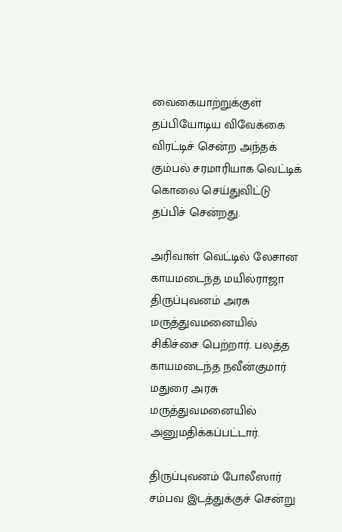வைகையாற்றுக்குள் தப்பியோடிய விவேக்கை விரட்டிச் சென்ற அந்தக் கும்பல் சரமாரியாக வெட்டிக் கொலை செய்துவிட்டு தப்பிச் சென்றது.

அரிவாள் வெட்டில் லேசான காயமடைந்த மயில்ராஜா திருப்புவனம் அரசு மருத்துவமனையில் சிகிச்சை பெற்றார். பலத்த காயமடைந்த நவீன்குமார் மதுரை அரசு மருத்துவமனையில் அனுமதிக்கப்பட்டார்.

திருப்புவனம் போலீஸார் சம்பவ இடத்துக்குச் சென்று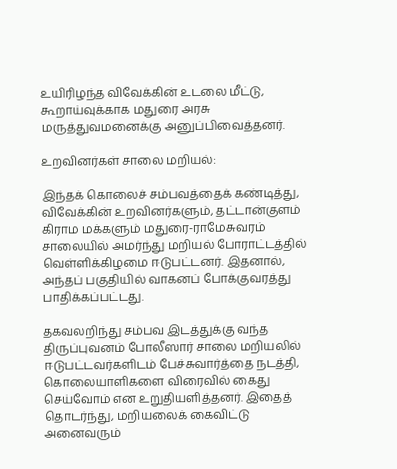உயிரிழந்த விவேக்கின் உடலை மீட்டு, கூறாய்வுக்காக மதுரை அரசு மருத்துவமனைக்கு அனுப்பிவைத்தனர்.

உறவினர்கள் சாலை மறியல்:

இந்தக் கொலைச் சம்பவத்தைக் கண்டித்து, விவேக்கின் உறவினர்களும், தட்டான்குளம் கிராம மக்களும் மதுரை-ராமேசுவரம் சாலையில் அமர்ந்து மறியல் போராட்டத்தில் வெள்ளிக்கிழமை ஈடுபட்டனர். இதனால், அந்தப் பகுதியில் வாகனப் போக்குவரத்து பாதிக்கப்பட்டது.

தகவலறிந்து சம்பவ இடத்துக்கு வந்த திருப்புவனம் போலீஸார் சாலை மறியலில் ஈடுபட்டவர்களிடம் பேச்சுவார்த்தை நடத்தி, கொலையாளிகளை விரைவில் கைது செய்வோம் என உறுதியளித்தனர். இதைத் தொடர்ந்து, மறியலைக் கைவிட்டு அனைவரும்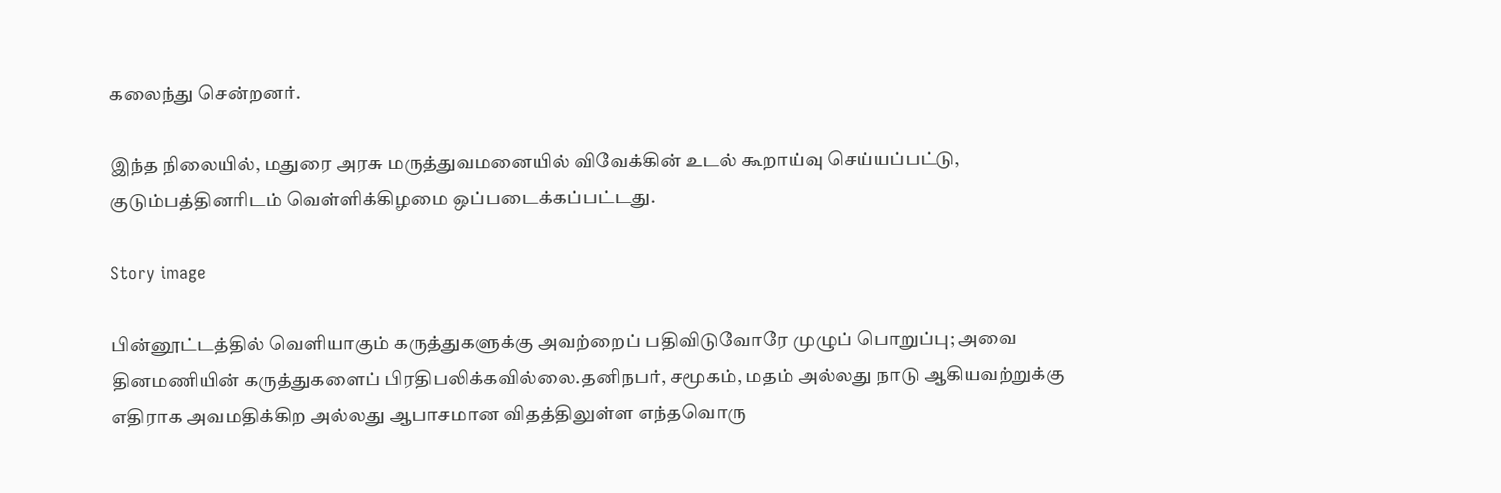கலைந்து சென்றனர்.

இந்த நிலையில், மதுரை அரசு மருத்துவமனையில் விவேக்கின் உடல் கூறாய்வு செய்யப்பட்டு, குடும்பத்தினரிடம் வெள்ளிக்கிழமை ஒப்படைக்கப்பட்டது.

Story image

பின்னூட்டத்தில் வெளியாகும் கருத்துகளுக்கு அவற்றைப் பதிவிடுவோரே முழுப் பொறுப்பு; அவை தினமணியின் கருத்துகளைப் பிரதிபலிக்கவில்லை.தனிநபர், சமூகம், மதம் அல்லது நாடு ஆகியவற்றுக்கு எதிராக அவமதிக்கிற அல்லது ஆபாசமான விதத்திலுள்ள எந்தவொரு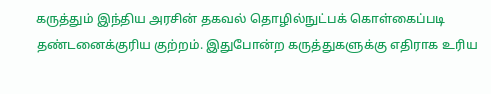கருத்தும் இந்திய அரசின் தகவல் தொழில்நுட்பக் கொள்கைப்படி தண்டனைக்குரிய குற்றம். இதுபோன்ற கருத்துகளுக்கு எதிராக உரிய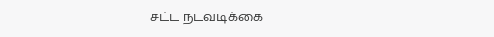சட்ட நடவடிக்கை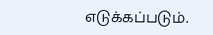எடுக்கப்படும்.